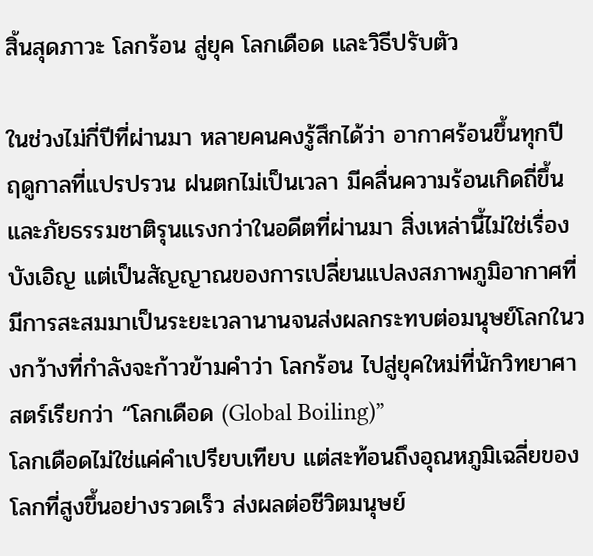สิ้นสุดภาวะ โลกร้อน สู่ยุค โลกเดือด เเละวิธีปรับตัว

ในช่วงไม่กี่ปีที่ผ่านมา หลายคนคงรู้สึกได้ว่า อากาศร้อนขึ้นทุกปี ฤดูกาลที่แปรปรวน ฝนตกไม่เป็นเวลา มีคลื่นความร้อนเกิดถี่ขึ้น และภัยธรรมชาติรุนแรงกว่าในอดีตที่ผ่านมา สิ่งเหล่านี้ไม่ใช่เรื่องบังเอิญ แต่เป็นสัญญาณของการเปลี่ยนแปลงสภาพภูมิอากาศที่มีการสะสมมาเป็นระยะเวลานานจนส่งผลกระทบต่อมนุษย์โลกในวงกว้างที่กำลังจะก้าวข้ามคำว่า โลกร้อน ไปสู่ยุคใหม่ที่นักวิทยาศาสตร์เรียกว่า “โลกเดือด (Global Boiling)”
โลกเดือดไม่ใช่แค่คำเปรียบเทียบ แต่สะท้อนถึงอุณหภูมิเฉลี่ยของโลกที่สูงขึ้นอย่างรวดเร็ว ส่งผลต่อชีวิตมนุษย์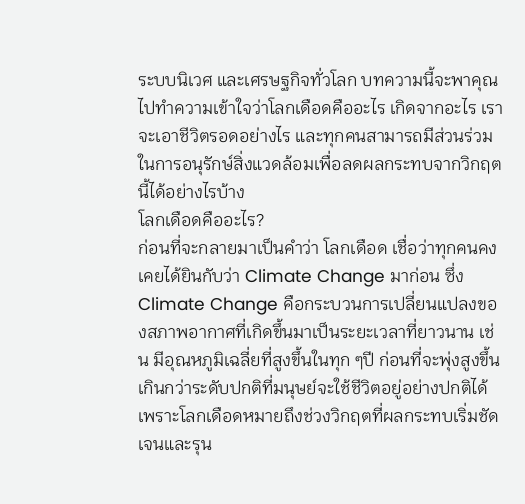ระบบนิเวศ และเศรษฐกิจทั่วโลก บทความนี้จะพาคุณไปทำความเข้าใจว่าโลกเดือดคืออะไร เกิดจากอะไร เราจะเอาชีวิตรอดอย่างไร และทุกคนสามารถมีส่วนร่วมในการอนุรักษ์สิ่งแวดล้อมเพื่อลดผลกระทบจากวิกฤตนี้ได้อย่างไรบ้าง
โลกเดือดคืออะไร?
ก่อนที่จะกลายมาเป็นคำว่า โลกเดือด เชื่อว่าทุกคนคงเคยได้ยินกับว่า Climate Change มาก่อน ซึ่ง Climate Change คือกระบวนการเปลี่ยนแปลงของสภาพอากาศที่เกิดขึ้นมาเป็นระยะเวลาที่ยาวนาน เช่น มีอุณหภูมิเฉลี่ยที่สูงขึ้นในทุก ๆปี ก่อนที่จะพุ่งสูงขึ้นเกินกว่าระดับปกติที่มนุษย์จะใช้ชีวิตอยู่อย่างปกติได้ เพราะโลกเดือดหมายถึงช่วงวิกฤตที่ผลกระทบเริ่มชัดเจนและรุน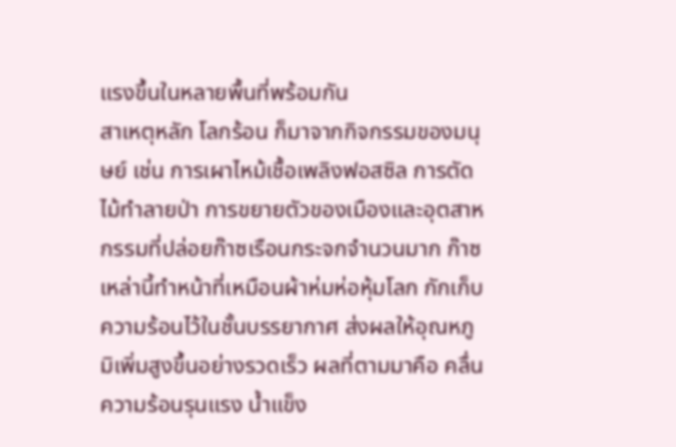แรงขึ้นในหลายพื้นที่พร้อมกัน
สาเหตุหลัก โลกร้อน ก็มาจากกิจกรรมของมนุษย์ เช่น การเผาไหม้เชื้อเพลิงฟอสซิล การตัดไม้ทำลายป่า การขยายตัวของเมืองและอุตสาหกรรมที่ปล่อยก๊าซเรือนกระจกจำนวนมาก ก๊าซเหล่านี้ทำหน้าที่เหมือนผ้าห่มห่อหุ้มโลก กักเก็บความร้อนไว้ในชั้นบรรยากาศ ส่งผลให้อุณหภูมิเพิ่มสูงขึ้นอย่างรวดเร็ว ผลที่ตามมาคือ คลื่นความร้อนรุนแรง น้ำแข็ง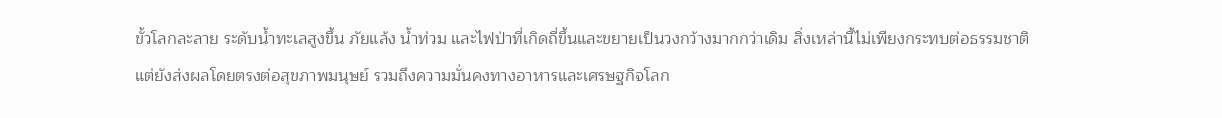ขั้วโลกละลาย ระดับน้ำทะเลสูงขึ้น ภัยแล้ง น้ำท่วม และไฟป่าที่เกิดถี่ขึ้นและขยายเป็นวงกว้างมากกว่าเดิม สิ่งเหล่านี้ไม่เพียงกระทบต่อธรรมชาติแต่ยังส่งผลโดยตรงต่อสุขภาพมนุษย์ รวมถึงความมั่นคงทางอาหารและเศรษฐกิจโลก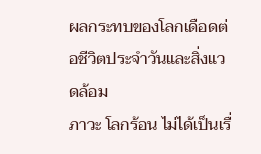ผลกระทบของโลกเดือดต่อชีวิตประจำวันและสิ่งแวดล้อม
ภาวะ โลกร้อน ไม่ได้เป็นเรื่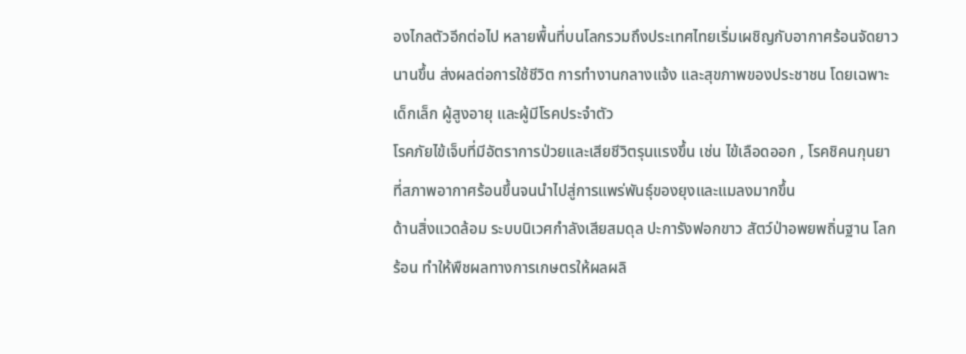องไกลตัวอีกต่อไป หลายพื้นที่บนโลกรวมถึงประเทศไทยเริ่มเผชิญกับอากาศร้อนจัดยาวนานขึ้น ส่งผลต่อการใช้ชีวิต การทำงานกลางแจ้ง และสุขภาพของประชาชน โดยเฉพาะเด็กเล็ก ผู้สูงอายุ และผู้มีโรคประจำตัว
โรคภัยไข้เจ็บที่มีอัตราการป่วยและเสียชีวิตรุนแรงขึ้น เช่น ไข้เลือดออก , โรคชิคนกุนยา ที่สภาพอากาศร้อนขึ้นจนนำไปสู่การแพร่พันธุ์ของยุงและแมลงมากขึ้น
ด้านสิ่งแวดล้อม ระบบนิเวศกำลังเสียสมดุล ปะการังฟอกขาว สัตว์ป่าอพยพถิ่นฐาน โลกร้อน ทำให้พืชผลทางการเกษตรให้ผลผลิ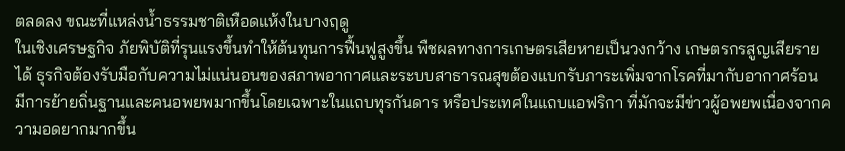ตลดลง ขณะที่แหล่งน้ำธรรมชาติเหือดแห้งในบางฤดู
ในเชิงเศรษฐกิจ ภัยพิบัติที่รุนแรงขึ้นทำให้ต้นทุนการฟื้นฟูสูงขึ้น พืชผลทางการเกษตรเสียหายเป็นวงกว้าง เกษตรกรสูญเสียรายได้ ธุรกิจต้องรับมือกับความไม่แน่นอนของสภาพอากาศและระบบสาธารณสุขต้องแบกรับภาระเพิ่มจากโรคที่มากับอากาศร้อน
มีการย้ายถิ่นฐานและคนอพยพมากขึ้นโดยเฉพาะในแถบทุรกันดาร หรือประเทศในแถบแอฟริกา ที่มักจะมีข่าวผู้อพยพเนื่องจากความอดยากมากขึ้น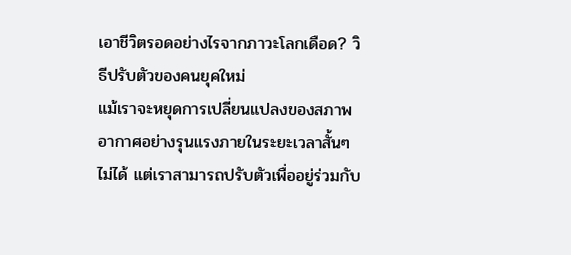เอาชีวิตรอดอย่างไรจากภาวะโลกเดือด? วิธีปรับตัวของคนยุคใหม่
แม้เราจะหยุดการเปลี่ยนแปลงของสภาพอากาศอย่างรุนแรงภายในระยะเวลาสั้นๆ ไม่ได้ แต่เราสามารถปรับตัวเพื่ออยู่ร่วมกับ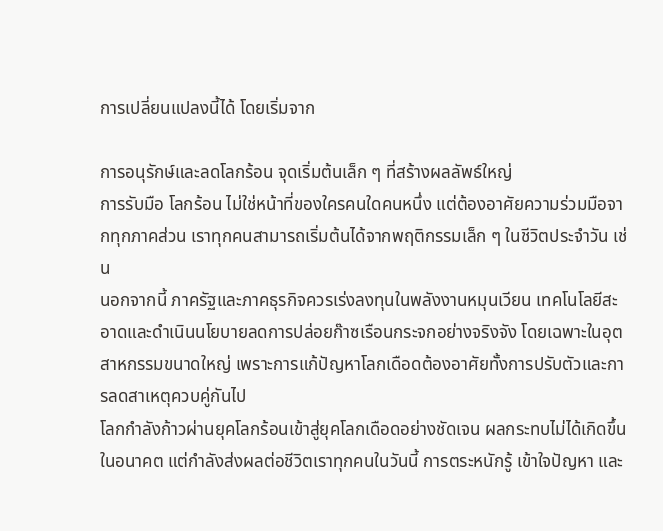การเปลี่ยนแปลงนี้ได้ โดยเริ่มจาก

การอนุรักษ์และลดโลกร้อน จุดเริ่มต้นเล็ก ๆ ที่สร้างผลลัพธ์ใหญ่
การรับมือ โลกร้อน ไม่ใช่หน้าที่ของใครคนใดคนหนึ่ง แต่ต้องอาศัยความร่วมมือจากทุกภาคส่วน เราทุกคนสามารถเริ่มต้นได้จากพฤติกรรมเล็ก ๆ ในชีวิตประจำวัน เช่น
นอกจากนี้ ภาครัฐและภาคธุรกิจควรเร่งลงทุนในพลังงานหมุนเวียน เทคโนโลยีสะอาดและดำเนินนโยบายลดการปล่อยก๊าซเรือนกระจกอย่างจริงจัง โดยเฉพาะในอุตสาหกรรมขนาดใหญ่ เพราะการแก้ปัญหาโลกเดือดต้องอาศัยทั้งการปรับตัวและการลดสาเหตุควบคู่กันไป
โลกกำลังก้าวผ่านยุคโลกร้อนเข้าสู่ยุคโลกเดือดอย่างชัดเจน ผลกระทบไม่ได้เกิดขึ้นในอนาคต แต่กำลังส่งผลต่อชีวิตเราทุกคนในวันนี้ การตระหนักรู้ เข้าใจปัญหา และ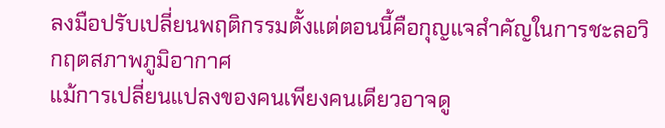ลงมือปรับเปลี่ยนพฤติกรรมตั้งแต่ตอนนี้คือกุญแจสำคัญในการชะลอวิกฤตสภาพภูมิอากาศ
แม้การเปลี่ยนแปลงของคนเพียงคนเดียวอาจดู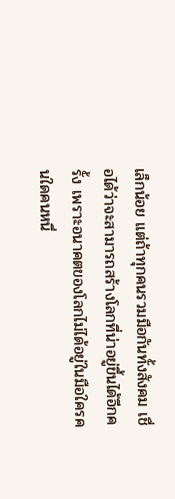เล็กน้อย แต่ถ้าทุกคนรวมมือกันทั้งสังคม เชื่อได้ว่าจะสามารถสร้างโลกที่น่าอยู่ขึ้นได้อีกครั้ง เพราะอนาคตของโลกไม่ได้อยู่ในมือใครคนใดคนหนึ่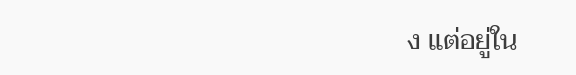ง แต่อยู่ใน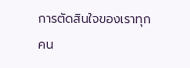การตัดสินใจของเราทุกคน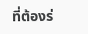ที่ต้องร่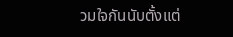วมใจกันนับตั้งแต่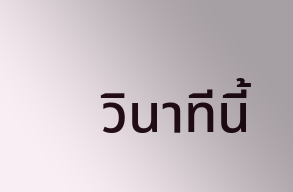วินาทีนี้